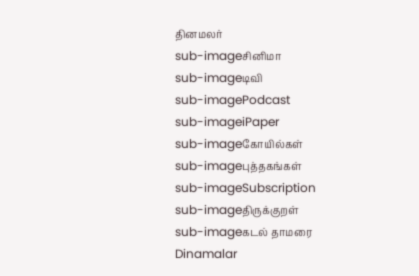தினமலர்
sub-imageசினிமா
sub-imageடிவி
sub-imagePodcast
sub-imageiPaper
sub-imageகோயில்கள்
sub-imageபுத்தகங்கள்
sub-imageSubscription
sub-imageதிருக்குறள்
sub-imageகடல் தாமரை
Dinamalar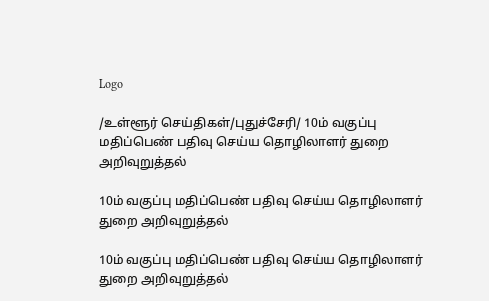Logo

/உள்ளூர் செய்திகள்/புதுச்சேரி/ 10ம் வகுப்பு மதிப்பெண் பதிவு செய்ய தொழிலாளர் துறை அறிவுறுத்தல்

10ம் வகுப்பு மதிப்பெண் பதிவு செய்ய தொழிலாளர் துறை அறிவுறுத்தல்

10ம் வகுப்பு மதிப்பெண் பதிவு செய்ய தொழிலாளர் துறை அறிவுறுத்தல்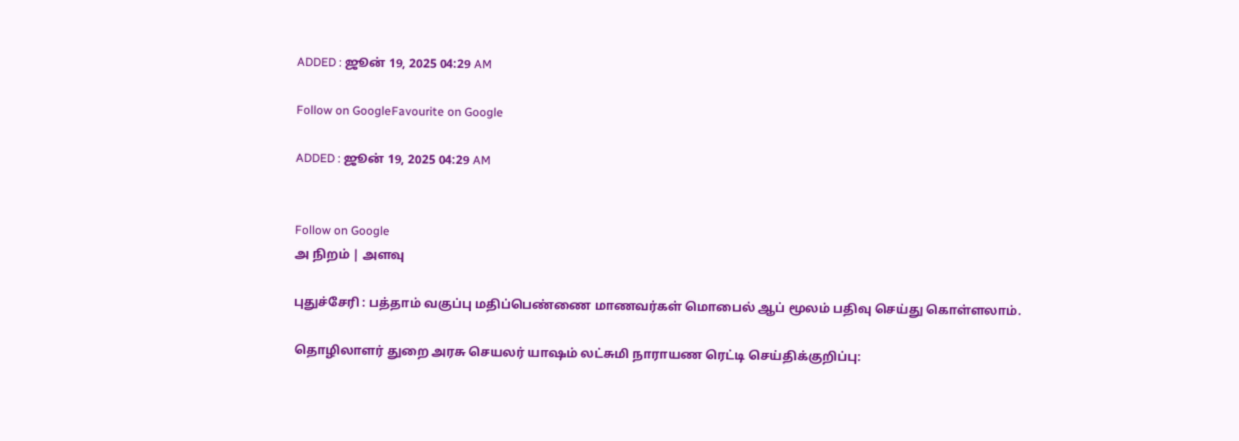ADDED : ஜூன் 19, 2025 04:29 AM

Follow on GoogleFavourite on Google

ADDED : ஜூன் 19, 2025 04:29 AM


Follow on Google
அ நிறம் | அளவு

புதுச்சேரி : பத்தாம் வகுப்பு மதிப்பெண்ணை மாணவர்கள் மொபைல் ஆப் மூலம் பதிவு செய்து கொள்ளலாம்.

தொழிலாளர் துறை அரசு செயலர் யாஷம் லட்சுமி நாராயண ரெட்டி செய்திக்குறிப்பு: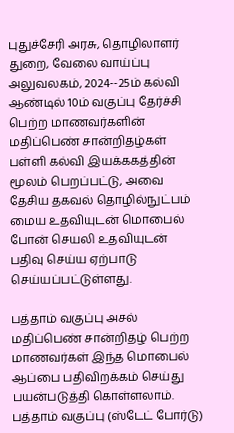புதுச்சேரி அரசு, தொழிலாளர் துறை, வேலை வாய்ப்பு அலுவலகம், 2024--25ம் கல்வி ஆண்டில் 10ம் வகுப்பு தேர்ச்சி பெற்ற மாணவர்களின் மதிப்பெண் சான்றிதழ்கள் பள்ளி கல்வி இயக்ககத்தின் மூலம் பெறப்பட்டு, அவை தேசிய தகவல் தொழில்நுட்பம் மைய உதவியுடன் மொபைல் போன் செயலி உதவியுடன் பதிவு செய்ய ஏற்பாடு செய்யப்பட்டுள்ளது.

பத்தாம் வகுப்பு அசல் மதிப்பெண் சான்றிதழ் பெற்ற மாணவர்கள் இந்த மொபைல் ஆப்பை பதிவிறக்கம் செய்து பயன்படுத்தி கொள்ளலாம். பத்தாம் வகுப்பு (ஸ்டேட் போர்டு)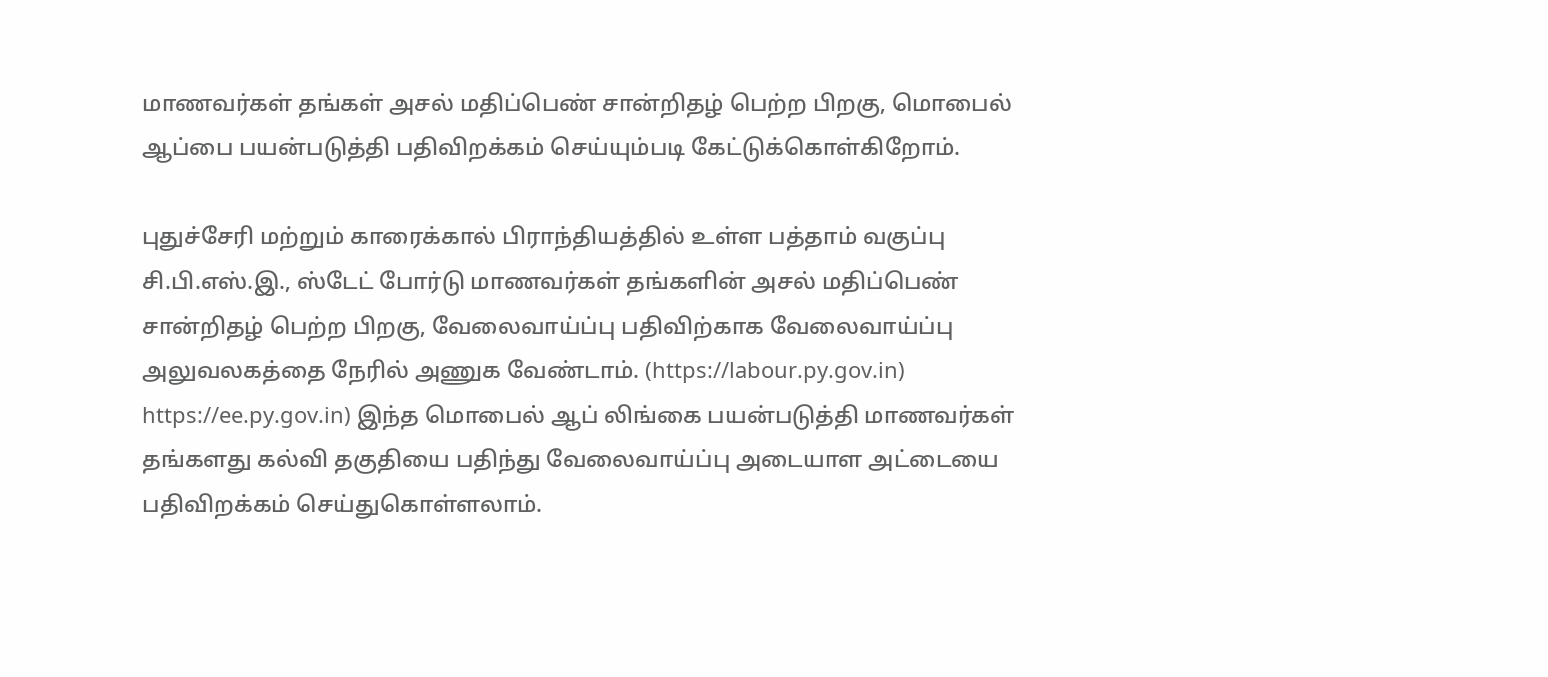மாணவர்கள் தங்கள் அசல் மதிப்பெண் சான்றிதழ் பெற்ற பிறகு, மொபைல் ஆப்பை பயன்படுத்தி பதிவிறக்கம் செய்யும்படி கேட்டுக்கொள்கிறோம்.

புதுச்சேரி மற்றும் காரைக்கால் பிராந்தியத்தில் உள்ள பத்தாம் வகுப்பு சி.பி.எஸ்.இ., ஸ்டேட் போர்டு மாணவர்கள் தங்களின் அசல் மதிப்பெண் சான்றிதழ் பெற்ற பிறகு, வேலைவாய்ப்பு பதிவிற்காக வேலைவாய்ப்பு அலுவலகத்தை நேரில் அணுக வேண்டாம். (https://labour.py.gov.in) https://ee.py.gov.in) இந்த மொபைல் ஆப் லிங்கை பயன்படுத்தி மாணவர்கள் தங்களது கல்வி தகுதியை பதிந்து வேலைவாய்ப்பு அடையாள அட்டையை பதிவிறக்கம் செய்துகொள்ளலாம்.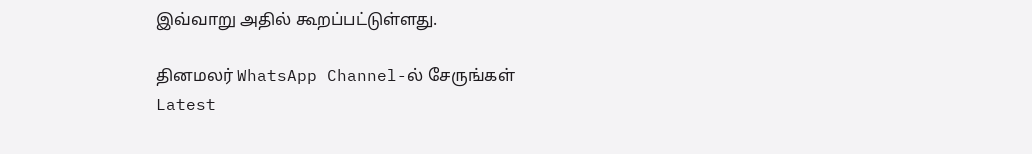இவ்வாறு அதில் கூறப்பட்டுள்ளது.

தினமலர் WhatsApp Channel-ல் சேருங்கள்
Latest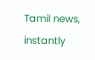Tamil news, instantly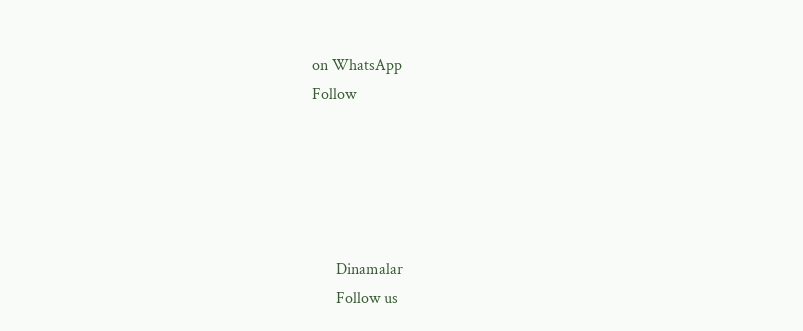on WhatsApp
Follow





      Dinamalar
      Follow us